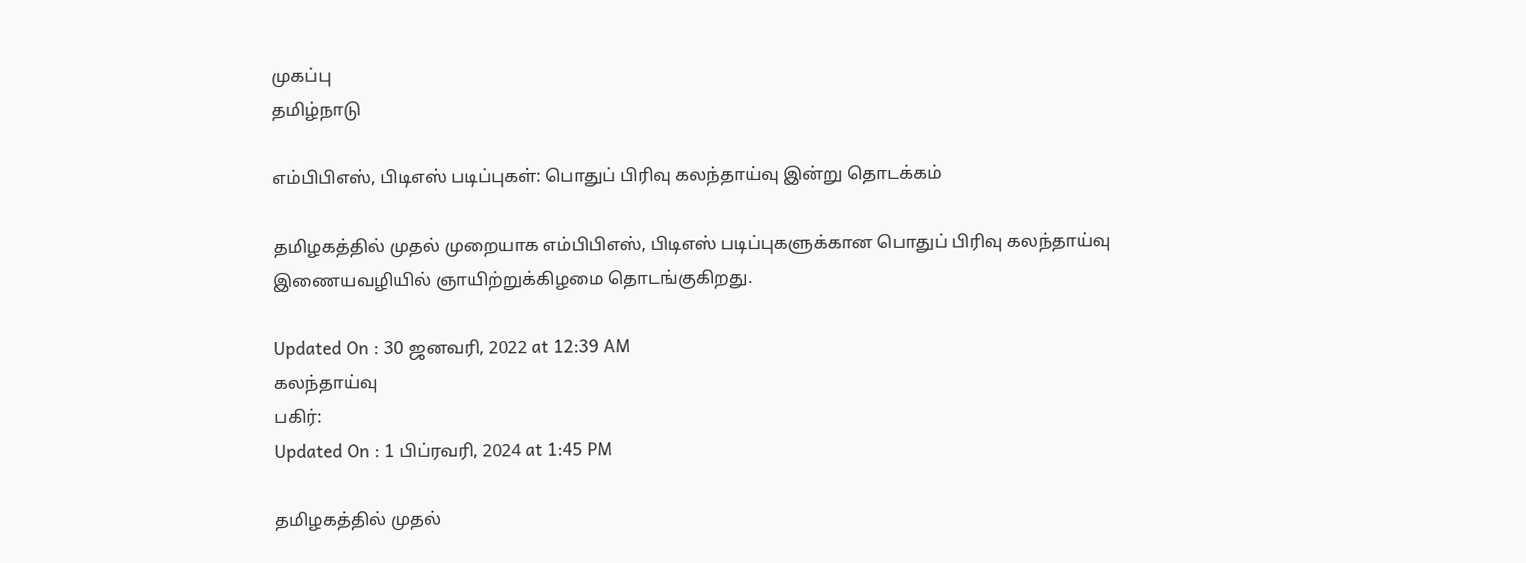முகப்பு
தமிழ்நாடு

எம்பிபிஎஸ், பிடிஎஸ் படிப்புகள்: பொதுப் பிரிவு கலந்தாய்வு இன்று தொடக்கம்

தமிழகத்தில் முதல் முறையாக எம்பிபிஎஸ், பிடிஎஸ் படிப்புகளுக்கான பொதுப் பிரிவு கலந்தாய்வு இணையவழியில் ஞாயிற்றுக்கிழமை தொடங்குகிறது.

Updated On : 30 ஜனவரி, 2022 at 12:39 AM
கலந்தாய்வு
பகிர்:
Updated On : 1 பிப்ரவரி, 2024 at 1:45 PM

தமிழகத்தில் முதல்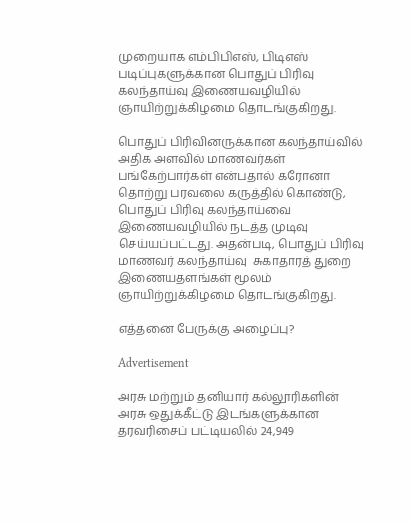முறையாக எம்பிபிஎஸ், பிடிஎஸ் படிப்புகளுக்கான பொதுப் பிரிவு கலந்தாய்வு இணையவழியில் ஞாயிற்றுக்கிழமை தொடங்குகிறது.

பொதுப் பிரிவினருக்கான கலந்தாய்வில் அதிக அளவில் மாணவர்கள் பங்கேற்பார்கள் என்பதால் கரோனா தொற்று பரவலை கருத்தில் கொண்டு, பொதுப் பிரிவு கலந்தாய்வை இணையவழியில் நடத்த முடிவு செய்யப்பட்டது. அதன்படி, பொதுப் பிரிவு மாணவர் கலந்தாய்வு  சுகாதாரத் துறை இணையதளங்கள் மூலம் ஞாயிற்றுக்கிழமை தொடங்குகிறது.

எத்தனை பேருக்கு அழைப்பு?

Advertisement

அரசு மற்றும் தனியார் கல்லூரிகளின் அரசு ஒதுக்கீட்டு இடங்களுக்கான தரவரிசைப் பட்டியலில் 24,949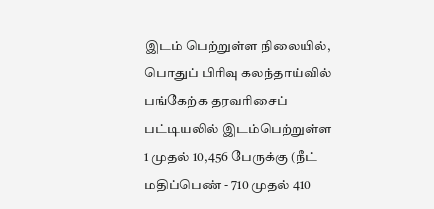இடம் பெற்றுள்ள நிலையில், பொதுப் பிரிவு கலந்தாய்வில் பங்கேற்க தரவரிசைப் பட்டியலில் இடம்பெற்றுள்ள 1 முதல் 10,456 பேருக்கு (நீட் மதிப்பெண் - 710 முதல் 410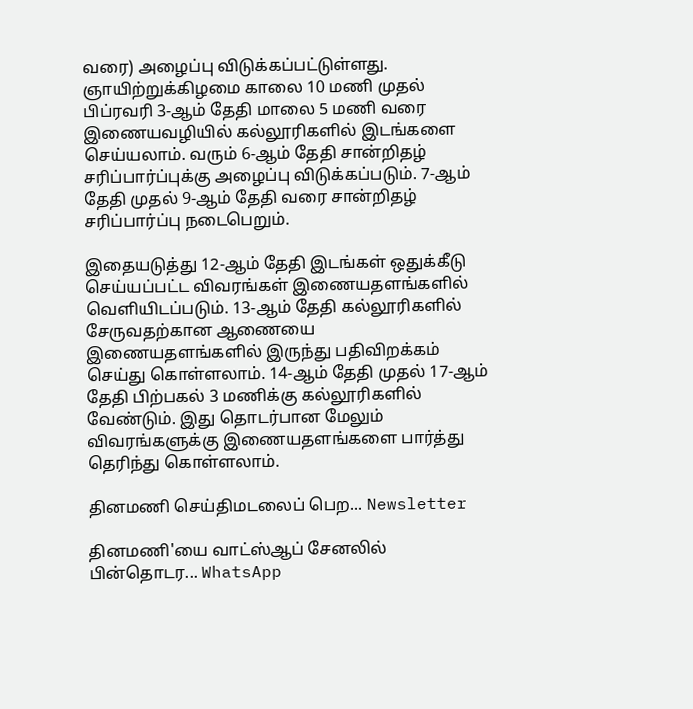வரை) அழைப்பு விடுக்கப்பட்டுள்ளது. ஞாயிற்றுக்கிழமை காலை 10 மணி முதல் பிப்ரவரி 3-ஆம் தேதி மாலை 5 மணி வரை இணையவழியில் கல்லூரிகளில் இடங்களை செய்யலாம். வரும் 6-ஆம் தேதி சான்றிதழ் சரிப்பார்ப்புக்கு அழைப்பு விடுக்கப்படும். 7-ஆம் தேதி முதல் 9-ஆம் தேதி வரை சான்றிதழ் சரிப்பார்ப்பு நடைபெறும்.

இதையடுத்து 12-ஆம் தேதி இடங்கள் ஒதுக்கீடு செய்யப்பட்ட விவரங்கள் இணையதளங்களில் வெளியிடப்படும். 13-ஆம் தேதி கல்லூரிகளில் சேருவதற்கான ஆணையை இணையதளங்களில் இருந்து பதிவிறக்கம் செய்து கொள்ளலாம். 14-ஆம் தேதி முதல் 17-ஆம் தேதி பிற்பகல் 3 மணிக்கு கல்லூரிகளில் வேண்டும். இது தொடர்பான மேலும் விவரங்களுக்கு இணையதளங்களை பார்த்து தெரிந்து கொள்ளலாம்.

தினமணி செய்திமடலைப் பெற... Newsletter

தினமணி'யை வாட்ஸ்ஆப் சேனலில் பின்தொடர... WhatsApp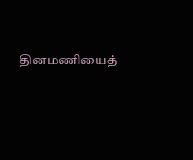தினமணியைத்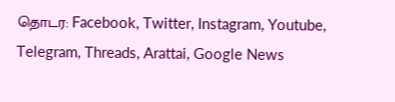தொடர: Facebook, Twitter, Instagram, Youtube, Telegram, Threads, Arattai, Google News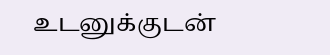உடனுக்குடன்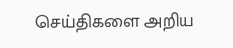செய்திகளை அறிய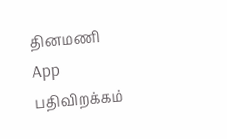தினமணி App பதிவிறக்கம்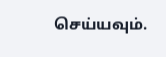செய்யவும்.